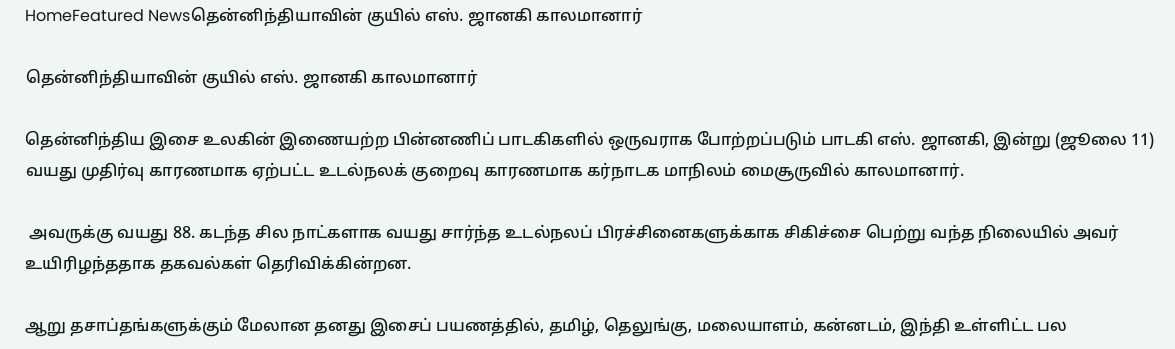HomeFeatured Newsதென்னிந்தியாவின் குயில் எஸ். ஜானகி காலமானார்

தென்னிந்தியாவின் குயில் எஸ். ஜானகி காலமானார்

தென்னிந்திய இசை உலகின் இணையற்ற பின்னணிப் பாடகிகளில் ஒருவராக போற்றப்படும் பாடகி எஸ். ஜானகி, இன்று (ஜூலை 11) வயது முதிர்வு காரணமாக ஏற்பட்ட உடல்நலக் குறைவு காரணமாக கர்நாடக மாநிலம் மைசூருவில் காலமானார்.

 அவருக்கு வயது 88. கடந்த சில நாட்களாக வயது சார்ந்த உடல்நலப் பிரச்சினைகளுக்காக சிகிச்சை பெற்று வந்த நிலையில் அவர் உயிரிழந்ததாக தகவல்கள் தெரிவிக்கின்றன.

ஆறு தசாப்தங்களுக்கும் மேலான தனது இசைப் பயணத்தில், தமிழ், தெலுங்கு, மலையாளம், கன்னடம், இந்தி உள்ளிட்ட பல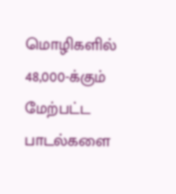மொழிகளில் 48,000-க்கும் மேற்பட்ட பாடல்களை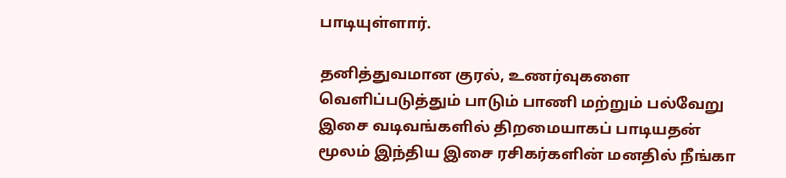பாடியுள்ளார்.

தனித்துவமான குரல், உணர்வுகளை வெளிப்படுத்தும் பாடும் பாணி மற்றும் பல்வேறு இசை வடிவங்களில் திறமையாகப் பாடியதன் மூலம் இந்திய இசை ரசிகர்களின் மனதில் நீங்கா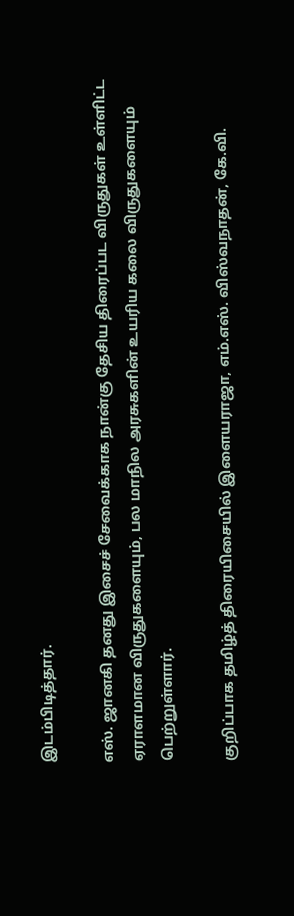இடம்பிடித்தார்.

எஸ். ஜானகி தனது இசைச் சேவைக்காக நான்கு தேசிய திரைப்பட விருதுகள் உள்ளிட்ட ஏராளமான விருதுகளையும், பல மாநில அரசுகளின் உயரிய கலை விருதுகளையும் பெற்றுள்ளார்.

குறிப்பாக தமிழ்த் திரையிசையில் இளையராஜா, எம்.எஸ். விஸ்வநாதன், கே.வி.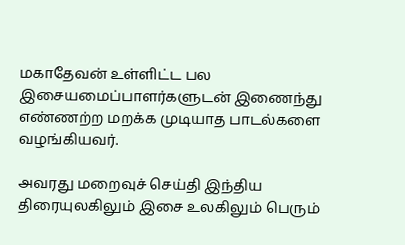மகாதேவன் உள்ளிட்ட பல இசையமைப்பாளர்களுடன் இணைந்து எண்ணற்ற மறக்க முடியாத பாடல்களை வழங்கியவர்.

அவரது மறைவுச் செய்தி இந்திய திரையுலகிலும் இசை உலகிலும் பெரும்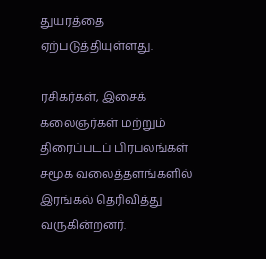துயரத்தை ஏற்படுத்தியுள்ளது.

ரசிகர்கள், இசைக் கலைஞர்கள் மற்றும் திரைப்படப் பிரபலங்கள் சமூக வலைத்தளங்களில் இரங்கல் தெரிவித்து வருகின்றனர்.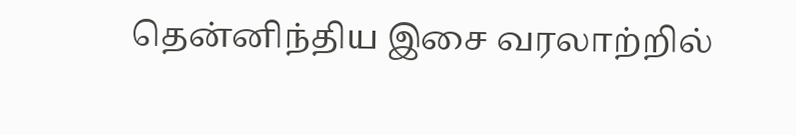தென்னிந்திய இசை வரலாற்றில்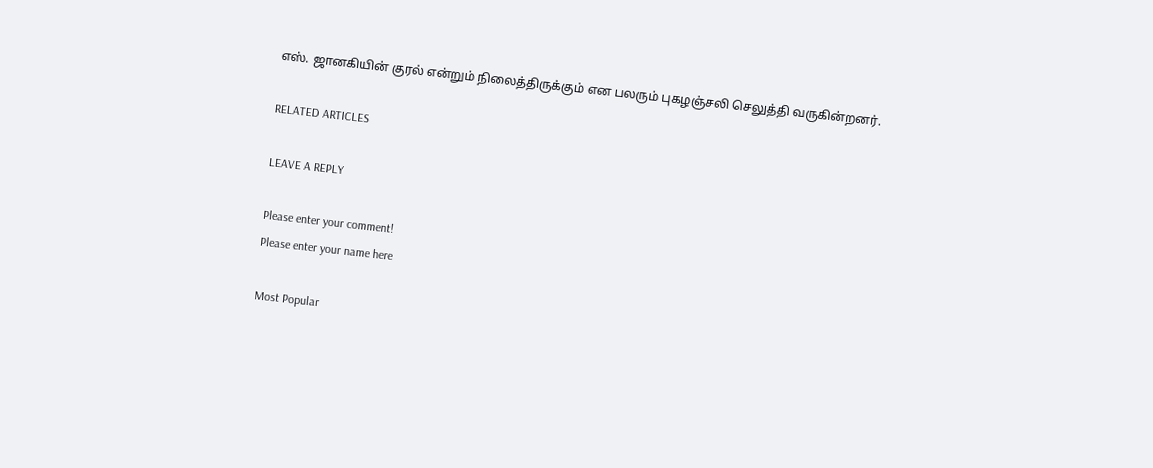எஸ். ஜானகியின் குரல் என்றும் நிலைத்திருக்கும் என பலரும் புகழஞ்சலி செலுத்தி வருகின்றனர்.

RELATED ARTICLES

LEAVE A REPLY

Please enter your comment!
Please enter your name here

Most Popular